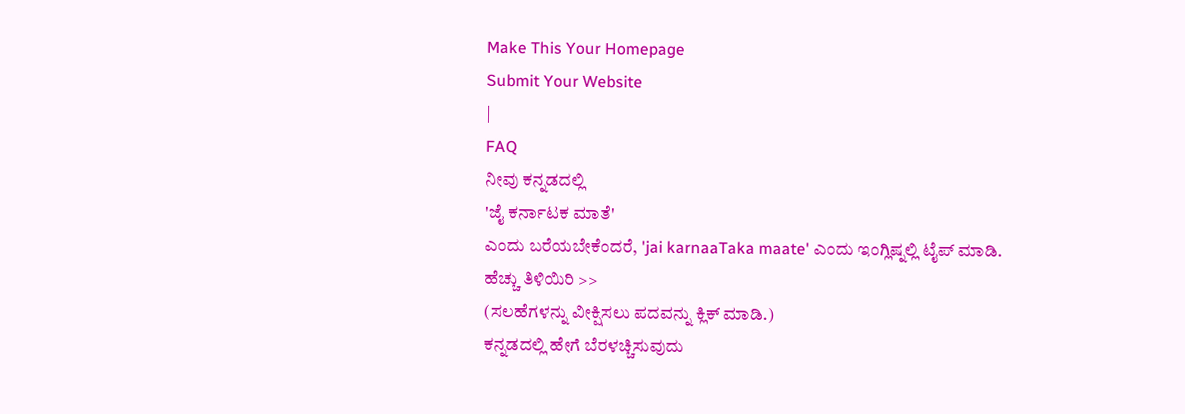Make This Your Homepage
Submit Your Website
|
FAQ
ನೀವು ಕನ್ನಡದಲ್ಲಿ
'ಜೈ ಕರ್ನಾಟಕ ಮಾತೆ'
ಎಂದು ಬರೆಯಬೇಕೆಂದರೆ, 'jai karnaaTaka maate' ಎಂದು ಇಂಗ್ಲಿಷ್ನಲ್ಲಿ ಟೈಪ್ ಮಾಡಿ.
ಹೆಚ್ಚು ತಿಳಿಯಿರಿ >>
(ಸಲಹೆಗಳನ್ನು ವೀಕ್ಷಿಸಲು ಪದವನ್ನು ಕ್ಲಿಕ್ ಮಾಡಿ.)
ಕನ್ನಡದಲ್ಲಿ ಹೇಗೆ ಬೆರಳಚ್ಚಿಸುವುದು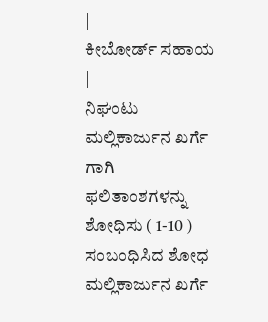|
ಕೀಬೋರ್ಡ್ ಸಹಾಯ
|
ನಿಘಂಟು
ಮಲ್ಲಿಕಾರ್ಜುನ ಖರ್ಗೆ
ಗಾಗಿ ಫಲಿತಾಂಶಗಳನ್ನು ಶೋಧಿಸು ( 1-10 )
ಸಂಬಂಧಿಸಿದ ಶೋಧ
ಮಲ್ಲಿಕಾರ್ಜುನ ಖರ್ಗೆ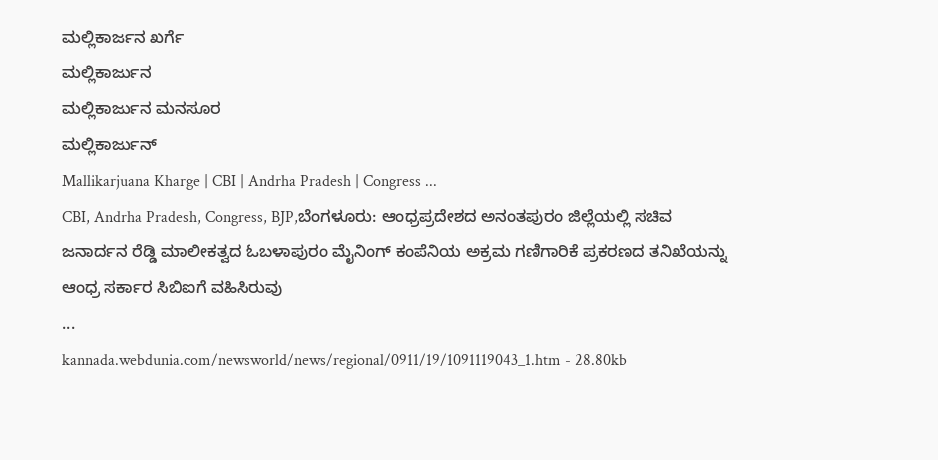ಮಲ್ಲಿಕಾರ್ಜನ ಖರ್ಗೆ
ಮಲ್ಲಿಕಾರ್ಜುನ
ಮಲ್ಲಿಕಾರ್ಜುನ ಮನಸೂರ
ಮಲ್ಲಿಕಾರ್ಜುನ್
Mallikarjuana Kharge | CBI | Andrha Pradesh | Congress ...
CBI, Andrha Pradesh, Congress, BJP,ಬೆಂಗಳೂರು: ಆಂಧ್ರಪ್ರದೇಶದ ಅನಂತಪುರಂ ಜಿಲ್ಲೆಯಲ್ಲಿ ಸಚಿವ ಜನಾರ್ದನ ರೆಡ್ಡಿ ಮಾಲೀಕತ್ವದ ಓಬಳಾಪುರಂ ಮೈನಿಂಗ್ ಕಂಪೆನಿಯ ಅಕ್ರಮ ಗಣಿಗಾರಿಕೆ ಪ್ರಕರಣದ ತನಿಖೆಯನ್ನು ಆಂಧ್ರ ಸರ್ಕಾರ ಸಿಬಿಐಗೆ ವಹಿಸಿರುವು
...
kannada.webdunia.com/newsworld/news/regional/0911/19/1091119043_1.htm - 28.80kb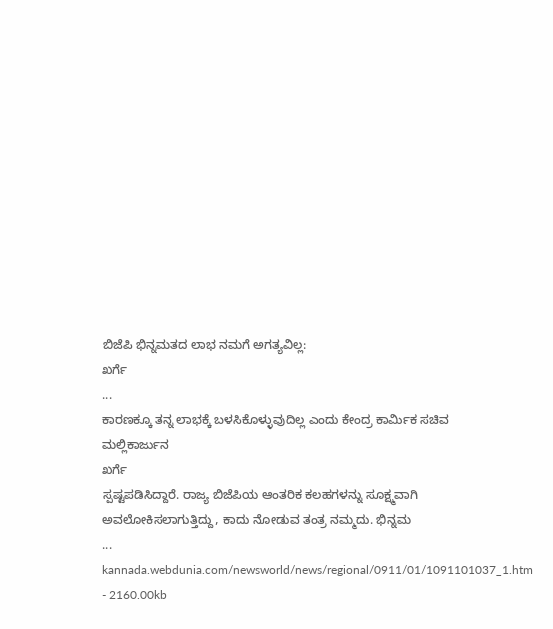ಬಿಜೆಪಿ ಭಿನ್ನಮತದ ಲಾಭ ನಮಗೆ ಅಗತ್ಯವಿಲ್ಲ:
ಖರ್ಗೆ
...
ಕಾರಣಕ್ಕೂ ತನ್ನ ಲಾಭಕ್ಕೆ ಬಳಸಿಕೊಳ್ಳುವುದಿಲ್ಲ ಎಂದು ಕೇಂದ್ರ ಕಾರ್ಮಿಕ ಸಚಿವ
ಮಲ್ಲಿಕಾರ್ಜುನ
ಖರ್ಗೆ
ಸ್ಪಷ್ಟಪಡಿಸಿದ್ದಾರೆ. ರಾಜ್ಯ ಬಿಜೆಪಿಯ ಆಂತರಿಕ ಕಲಹಗಳನ್ನು ಸೂಕ್ಷ್ಮವಾಗಿ ಅವಲೋಕಿಸಲಾಗುತ್ತಿದ್ದು, ಕಾದು ನೋಡುವ ತಂತ್ರ ನಮ್ಮದು. ಭಿನ್ನಮ
...
kannada.webdunia.com/newsworld/news/regional/0911/01/1091101037_1.htm - 2160.00kb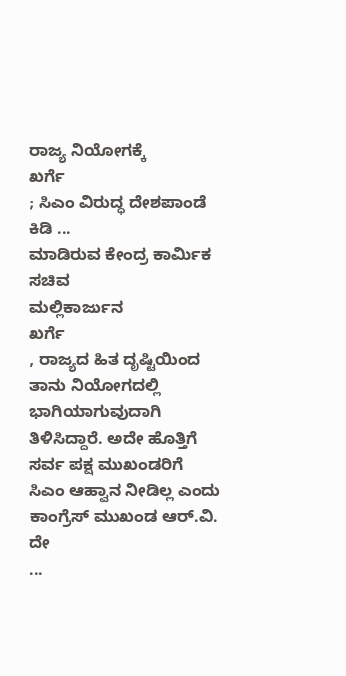ರಾಜ್ಯ ನಿಯೋಗಕ್ಕೆ
ಖರ್ಗೆ
; ಸಿಎಂ ವಿರುದ್ಧ ದೇಶಪಾಂಡೆ ಕಿಡಿ ...
ಮಾಡಿರುವ ಕೇಂದ್ರ ಕಾರ್ಮಿಕ ಸಚಿವ
ಮಲ್ಲಿಕಾರ್ಜುನ
ಖರ್ಗೆ
, ರಾಜ್ಯದ ಹಿತ ದೃಷ್ಟಿಯಿಂದ ತಾನು ನಿಯೋಗದಲ್ಲಿ ಭಾಗಿಯಾಗುವುದಾಗಿ ತಿಳಿಸಿದ್ದಾರೆ. ಅದೇ ಹೊತ್ತಿಗೆ ಸರ್ವ ಪಕ್ಷ ಮುಖಂಡರಿಗೆ ಸಿಎಂ ಆಹ್ವಾನ ನೀಡಿಲ್ಲ ಎಂದು ಕಾಂಗ್ರೆಸ್ ಮುಖಂಡ ಆರ್.ವಿ. ದೇ
...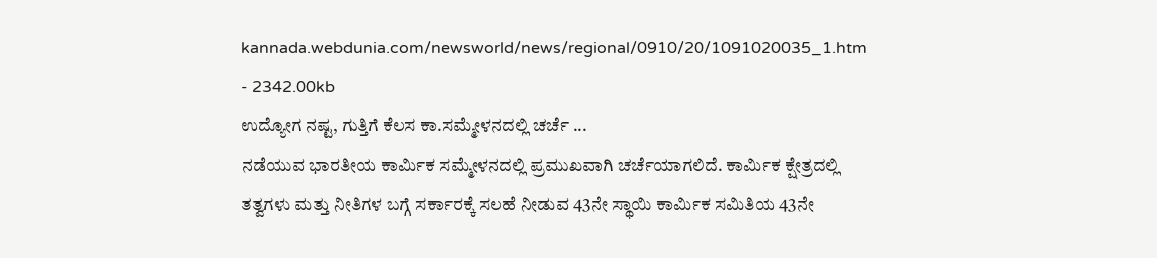kannada.webdunia.com/newsworld/news/regional/0910/20/1091020035_1.htm - 2342.00kb
ಉದ್ಯೋಗ ನಷ್ಟ, ಗುತ್ತಿಗೆ ಕೆಲಸ ಕಾ.ಸಮ್ಮೇಳನದಲ್ಲಿ ಚರ್ಚೆ ...
ನಡೆಯುವ ಭಾರತೀಯ ಕಾರ್ಮಿಕ ಸಮ್ಮೇಳನದಲ್ಲಿ ಪ್ರಮುಖವಾಗಿ ಚರ್ಚೆಯಾಗಲಿದೆ. ಕಾರ್ಮಿಕ ಕ್ಷೇತ್ರದಲ್ಲಿ ತತ್ವಗಳು ಮತ್ತು ನೀತಿಗಳ ಬಗ್ಗೆ ಸರ್ಕಾರಕ್ಕೆ ಸಲಹೆ ನೀಡುವ 43ನೇ ಸ್ಥಾಯಿ ಕಾರ್ಮಿಕ ಸಮಿತಿಯ 43ನೇ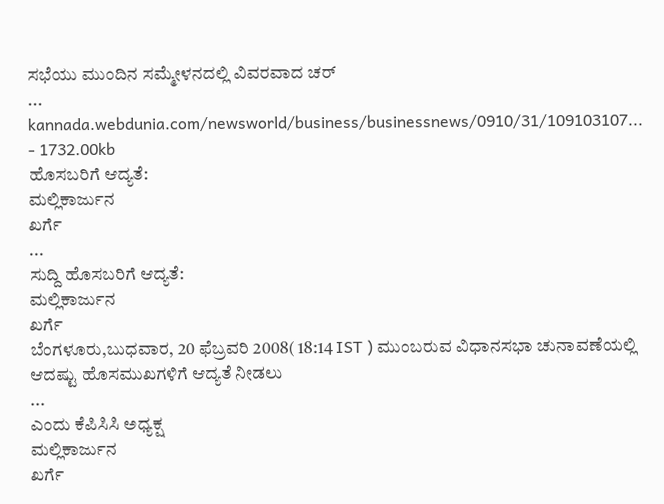ಸಭೆಯು ಮುಂದಿನ ಸಮ್ಮೇಳನದಲ್ಲಿ ವಿವರವಾದ ಚರ್
...
kannada.webdunia.com/newsworld/business/businessnews/0910/31/109103107... - 1732.00kb
ಹೊಸಬರಿಗೆ ಆದ್ಯತೆ:
ಮಲ್ಲಿಕಾರ್ಜುನ
ಖರ್ಗೆ
...
ಸುದ್ದಿ ಹೊಸಬರಿಗೆ ಆದ್ಯತೆ:
ಮಲ್ಲಿಕಾರ್ಜುನ
ಖರ್ಗೆ
ಬೆಂಗಳೂರು,ಬುಧವಾರ, 20 ಫೆಬ್ರವರಿ 2008( 18:14 IST ) ಮುಂಬರುವ ವಿಧಾನಸಭಾ ಚುನಾವಣೆಯಲ್ಲಿ ಆದಷ್ಟು ಹೊಸಮುಖಗಳಿಗೆ ಆದ್ಯತೆ ನೀಡಲು
...
ಎಂದು ಕೆಪಿಸಿಸಿ ಅಧ್ಯಕ್ಷ
ಮಲ್ಲಿಕಾರ್ಜುನ
ಖರ್ಗೆ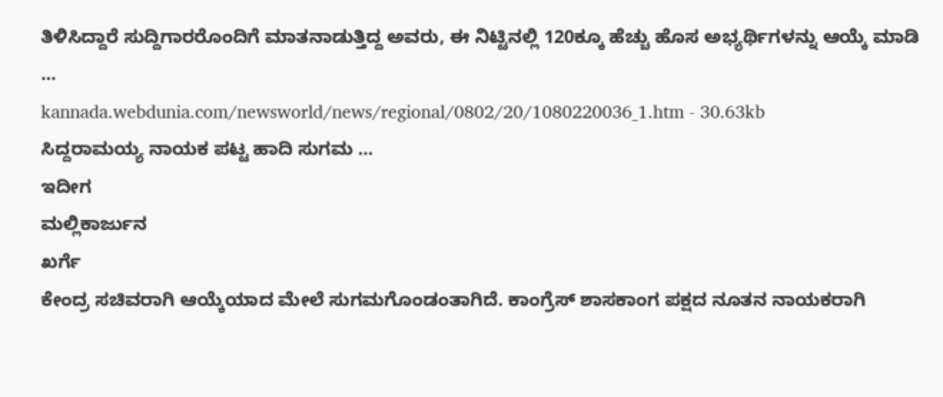ತಿಳಿಸಿದ್ದಾರೆ ಸುದ್ದಿಗಾರರೊಂದಿಗೆ ಮಾತನಾಡುತ್ತಿದ್ದ ಅವರು, ಈ ನಿಟ್ಟಿನಲ್ಲಿ 120ಕ್ಕೂ ಹೆಚ್ಚು ಹೊಸ ಅಭ್ಯರ್ಥಿಗಳನ್ನು ಆಯ್ಕೆ ಮಾಡಿ
...
kannada.webdunia.com/newsworld/news/regional/0802/20/1080220036_1.htm - 30.63kb
ಸಿದ್ದರಾಮಯ್ಯ ನಾಯಕ ಪಟ್ಟ ಹಾದಿ ಸುಗಮ ...
ಇದೀಗ
ಮಲ್ಲಿಕಾರ್ಜುನ
ಖರ್ಗೆ
ಕೇಂದ್ರ ಸಚಿವರಾಗಿ ಆಯ್ಕೆಯಾದ ಮೇಲೆ ಸುಗಮಗೊಂಡಂತಾಗಿದೆ. ಕಾಂಗ್ರೆಸ್ ಶಾಸಕಾಂಗ ಪಕ್ಷದ ನೂತನ ನಾಯಕರಾಗಿ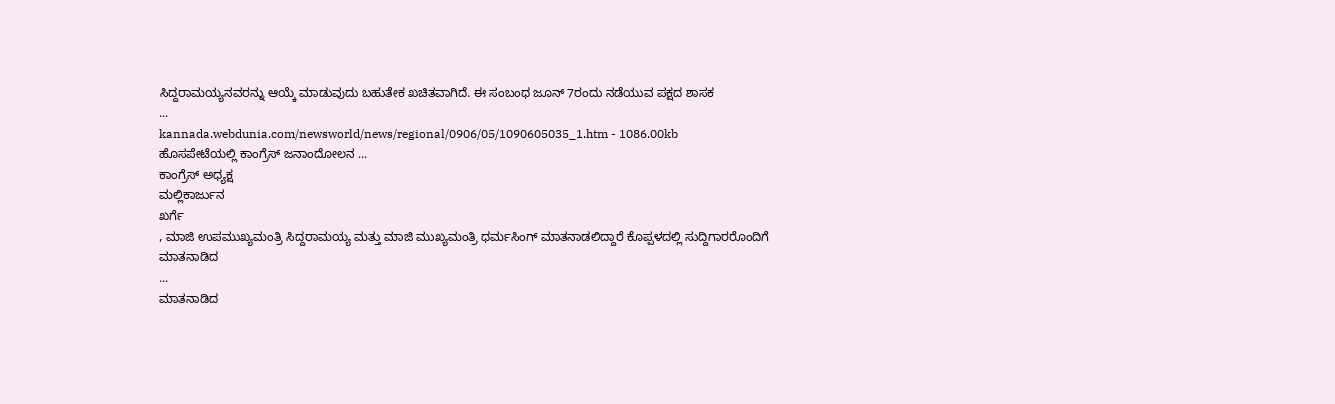ಸಿದ್ದರಾಮಯ್ಯನವರನ್ನು ಆಯ್ಕೆ ಮಾಡುವುದು ಬಹುತೇಕ ಖಚಿತವಾಗಿದೆ. ಈ ಸಂಬಂಧ ಜೂನ್ 7ರಂದು ನಡೆಯುವ ಪಕ್ಷದ ಶಾಸಕ
...
kannada.webdunia.com/newsworld/news/regional/0906/05/1090605035_1.htm - 1086.00kb
ಹೊಸಪೇಟೆಯಲ್ಲಿ ಕಾಂಗ್ರೆಸ್ ಜನಾಂದೋಲನ ...
ಕಾಂಗ್ರೆಸ್ ಅಧ್ಯಕ್ಷ
ಮಲ್ಲಿಕಾರ್ಜುನ
ಖರ್ಗೆ
, ಮಾಜಿ ಉಪಮುಖ್ಯಮಂತ್ರಿ ಸಿದ್ದರಾಮಯ್ಯ ಮತ್ತು ಮಾಜಿ ಮುಖ್ಯಮಂತ್ರಿ ಧರ್ಮಸಿಂಗ್ ಮಾತನಾಡಲಿದ್ದಾರೆ ಕೊಪ್ಪಳದಲ್ಲಿ ಸುದ್ದಿಗಾರರೊಂದಿಗೆ ಮಾತನಾಡಿದ
...
ಮಾತನಾಡಿದ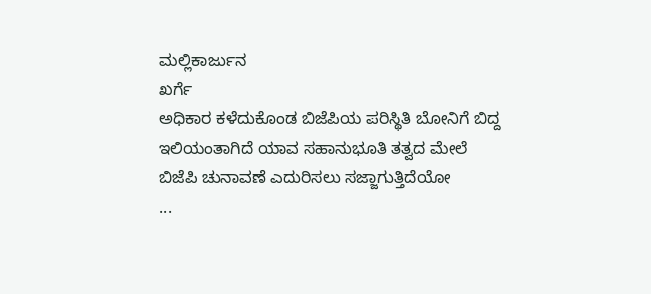ಮಲ್ಲಿಕಾರ್ಜುನ
ಖರ್ಗೆ
ಅಧಿಕಾರ ಕಳೆದುಕೊಂಡ ಬಿಜೆಪಿಯ ಪರಿಸ್ಥಿತಿ ಬೋನಿಗೆ ಬಿದ್ದ ಇಲಿಯಂತಾಗಿದೆ ಯಾವ ಸಹಾನುಭೂತಿ ತತ್ವದ ಮೇಲೆ ಬಿಜೆಪಿ ಚುನಾವಣೆ ಎದುರಿಸಲು ಸಜ್ಜಾಗುತ್ತಿದೆಯೋ
...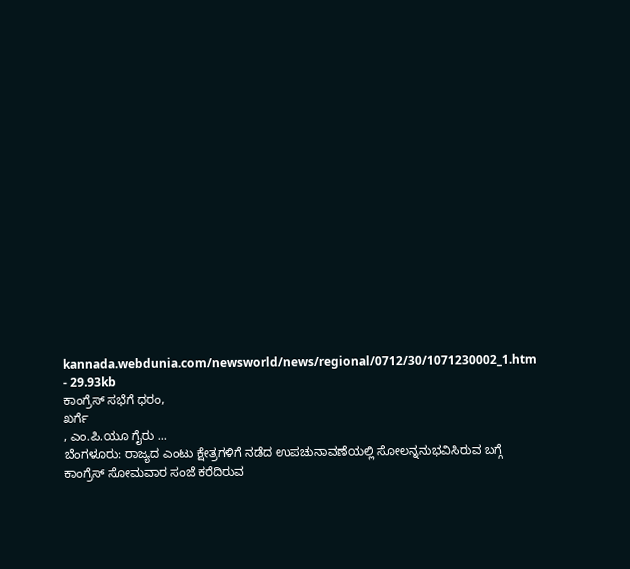kannada.webdunia.com/newsworld/news/regional/0712/30/1071230002_1.htm - 29.93kb
ಕಾಂಗ್ರೆಸ್ ಸಭೆಗೆ ಧರಂ,
ಖರ್ಗೆ
, ಎಂ.ಪಿ.ಯೂ ಗೈರು ...
ಬೆಂಗಳೂರು: ರಾಜ್ಯದ ಎಂಟು ಕ್ಷೇತ್ರಗಳಿಗೆ ನಡೆದ ಉಪಚುನಾವಣೆಯಲ್ಲಿ ಸೋಲನ್ನನುಭವಿಸಿರುವ ಬಗ್ಗೆ ಕಾಂಗ್ರೆಸ್ ಸೋಮವಾರ ಸಂಜೆ ಕರೆದಿರುವ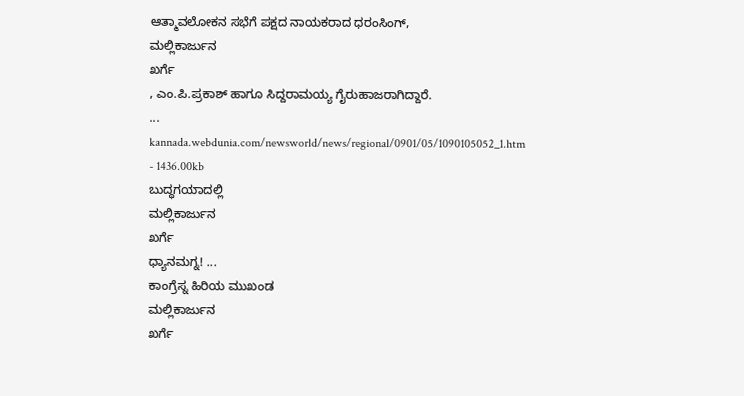ಆತ್ಮಾವಲೋಕನ ಸಭೆಗೆ ಪಕ್ಷದ ನಾಯಕರಾದ ಧರಂಸಿಂಗ್,
ಮಲ್ಲಿಕಾರ್ಜುನ
ಖರ್ಗೆ
, ಎಂ.ಪಿ.ಪ್ರಕಾಶ್ ಹಾಗೂ ಸಿದ್ದರಾಮಯ್ಯ ಗೈರುಹಾಜರಾಗಿದ್ದಾರೆ.
...
kannada.webdunia.com/newsworld/news/regional/0901/05/1090105052_1.htm - 1436.00kb
ಬುದ್ಧಗಯಾದಲ್ಲಿ
ಮಲ್ಲಿಕಾರ್ಜುನ
ಖರ್ಗೆ
ಧ್ಯಾನಮಗ್ನ! ...
ಕಾಂಗ್ರೆಸ್ನ ಹಿರಿಯ ಮುಖಂಡ
ಮಲ್ಲಿಕಾರ್ಜುನ
ಖರ್ಗೆ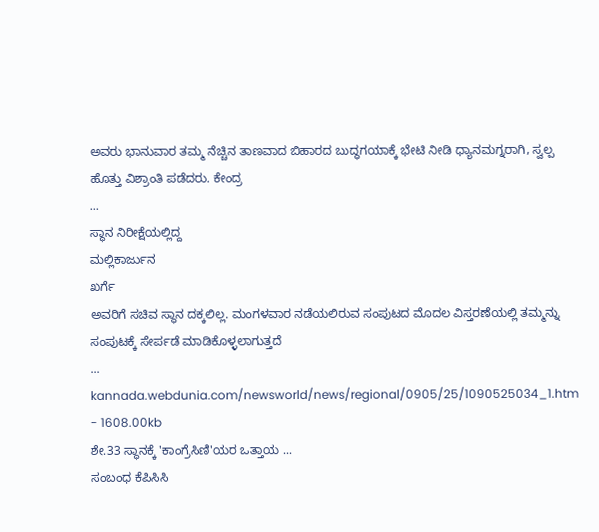ಅವರು ಭಾನುವಾರ ತಮ್ಮ ನೆಚ್ಚಿನ ತಾಣವಾದ ಬಿಹಾರದ ಬುದ್ಧಗಯಾಕ್ಕೆ ಭೇಟಿ ನೀಡಿ ಧ್ಯಾನಮಗ್ನರಾಗಿ, ಸ್ವಲ್ಪ ಹೊತ್ತು ವಿಶ್ರಾಂತಿ ಪಡೆದರು. ಕೇಂದ್ರ
...
ಸ್ಥಾನ ನಿರೀಕ್ಷೆಯಲ್ಲಿದ್ದ
ಮಲ್ಲಿಕಾರ್ಜುನ
ಖರ್ಗೆ
ಅವರಿಗೆ ಸಚಿವ ಸ್ಥಾನ ದಕ್ಕಲಿಲ್ಲ. ಮಂಗಳವಾರ ನಡೆಯಲಿರುವ ಸಂಪುಟದ ಮೊದಲ ವಿಸ್ತರಣೆಯಲ್ಲಿ ತಮ್ಮನ್ನು ಸಂಪುಟಕ್ಕೆ ಸೇರ್ಪಡೆ ಮಾಡಿಕೊಳ್ಳಲಾಗುತ್ತದೆ
...
kannada.webdunia.com/newsworld/news/regional/0905/25/1090525034_1.htm - 1608.00kb
ಶೇ.33 ಸ್ಥಾನಕ್ಕೆ 'ಕಾಂಗ್ರೆಸಿಣಿ'ಯರ ಒತ್ತಾಯ ...
ಸಂಬಂಧ ಕೆಪಿಸಿಸಿ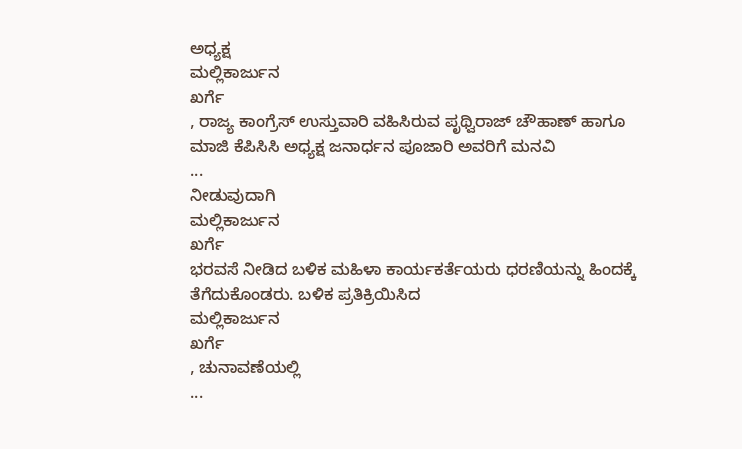ಅಧ್ಯಕ್ಷ
ಮಲ್ಲಿಕಾರ್ಜುನ
ಖರ್ಗೆ
, ರಾಜ್ಯ ಕಾಂಗ್ರೆಸ್ ಉಸ್ತುವಾರಿ ವಹಿಸಿರುವ ಪೃಥ್ವಿರಾಜ್ ಚೌಹಾಣ್ ಹಾಗೂ ಮಾಜಿ ಕೆಪಿಸಿಸಿ ಅಧ್ಯಕ್ಷ ಜನಾರ್ಧನ ಪೂಜಾರಿ ಅವರಿಗೆ ಮನವಿ
...
ನೀಡುವುದಾಗಿ
ಮಲ್ಲಿಕಾರ್ಜುನ
ಖರ್ಗೆ
ಭರವಸೆ ನೀಡಿದ ಬಳಿಕ ಮಹಿಳಾ ಕಾರ್ಯಕರ್ತೆಯರು ಧರಣಿಯನ್ನು ಹಿಂದಕ್ಕೆ ತೆಗೆದುಕೊಂಡರು. ಬಳಿಕ ಪ್ರತಿಕ್ರಿಯಿಸಿದ
ಮಲ್ಲಿಕಾರ್ಜುನ
ಖರ್ಗೆ
, ಚುನಾವಣೆಯಲ್ಲಿ
...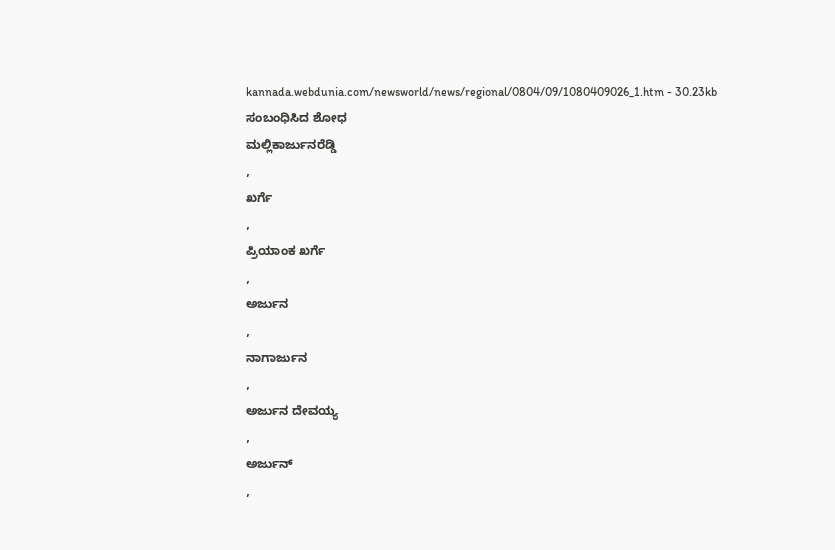kannada.webdunia.com/newsworld/news/regional/0804/09/1080409026_1.htm - 30.23kb
ಸಂಬಂಧಿಸಿದ ಶೋಧ
ಮಲ್ಲಿಕಾರ್ಜುನರೆಡ್ಡಿ
,
ಖರ್ಗೆ
,
ಪ್ರಿಯಾಂಕ ಖರ್ಗೆ
,
ಅರ್ಜುನ
,
ನಾಗಾರ್ಜುನ
,
ಅರ್ಜುನ ದೇವಯ್ಯ
,
ಅರ್ಜುನ್
,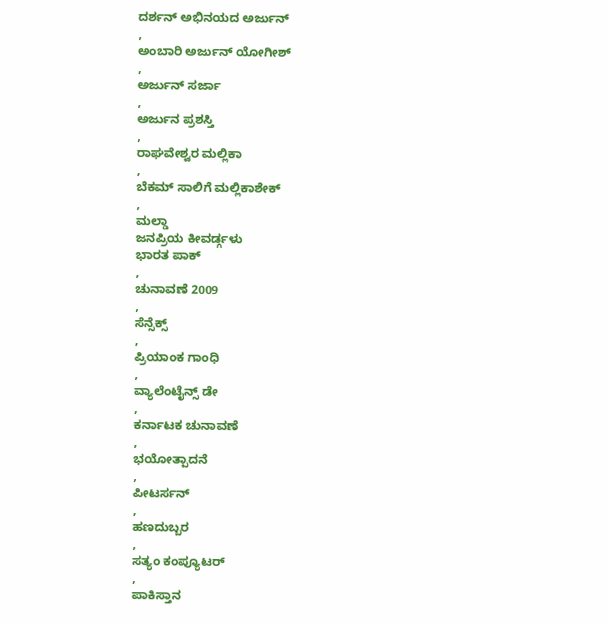ದರ್ಶನ್ ಅಭಿನಯದ ಅರ್ಜುನ್
,
ಅಂಬಾರಿ ಅರ್ಜುನ್ ಯೋಗೀಶ್
,
ಅರ್ಜುನ್ ಸರ್ಜಾ
,
ಅರ್ಜುನ ಪ್ರಶಸ್ತಿ
,
ರಾಘವೇಶ್ವರ ಮಲ್ಲಿಕಾ
,
ಬೆಕಮ್ ಸಾಲಿಗೆ ಮಲ್ಲಿಕಾಶೇಕ್
,
ಮಲ್ಡಾ
ಜನಪ್ರಿಯ ಕೀವರ್ಡ್ಗಳು
ಭಾರತ ಪಾಕ್
,
ಚುನಾವಣೆ 2009
,
ಸೆನ್ಸೆಕ್ಸ್
,
ಪ್ರಿಯಾಂಕ ಗಾಂಧಿ
,
ವ್ಯಾಲೆಂಟೈನ್ಸ್ ಡೇ
,
ಕರ್ನಾಟಕ ಚುನಾವಣೆ
,
ಭಯೋತ್ಪಾದನೆ
,
ಪೀಟರ್ಸನ್
,
ಹಣದುಬ್ಬರ
,
ಸತ್ಯಂ ಕಂಪ್ಯೂಟರ್
,
ಪಾಕಿಸ್ತಾನ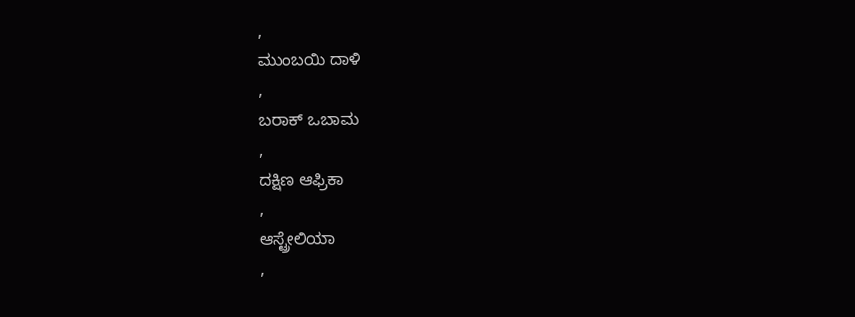,
ಮುಂಬಯಿ ದಾಳಿ
,
ಬರಾಕ್ ಒಬಾಮ
,
ದಕ್ಷಿಣ ಆಫ್ರಿಕಾ
,
ಆಸ್ಟ್ರೇಲಿಯಾ
,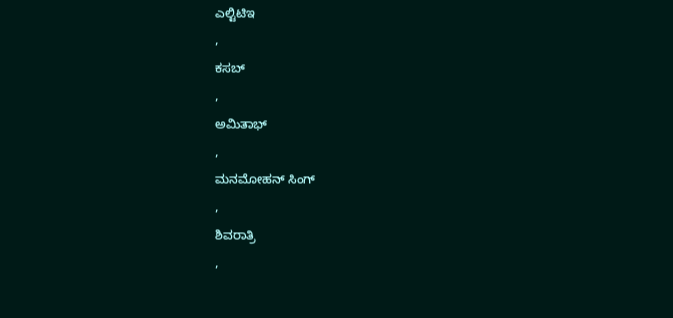ಎಲ್ಟಿಟಿಇ
,
ಕಸಬ್
,
ಅಮಿತಾಭ್
,
ಮನಮೋಹನ್ ಸಿಂಗ್
,
ಶಿವರಾತ್ರಿ
,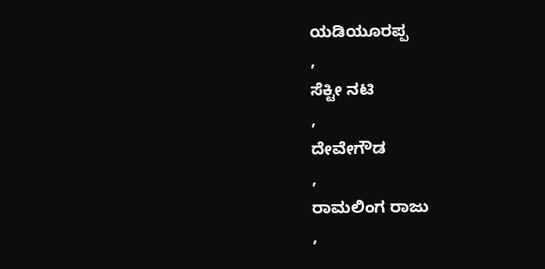ಯಡಿಯೂರಪ್ಪ
,
ಸೆಕ್ಟೀ ನಟಿ
,
ದೇವೇಗೌಡ
,
ರಾಮಲಿಂಗ ರಾಜು
,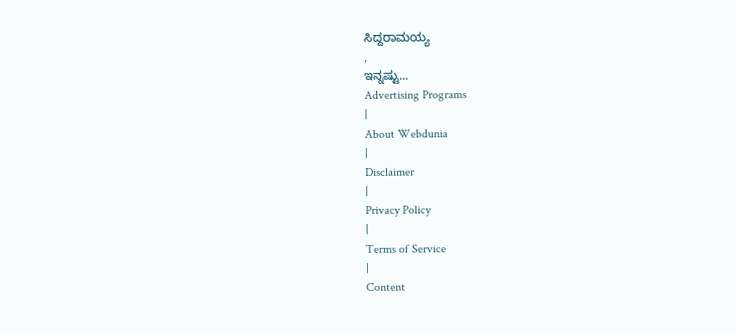ಸಿದ್ದರಾಮಯ್ಯ
,
ಇನ್ನಷ್ಟು...
Advertising Programs
|
About Webdunia
|
Disclaimer
|
Privacy Policy
|
Terms of Service
|
Content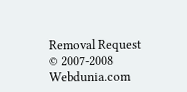Removal Request
© 2007-2008 Webdunia.com